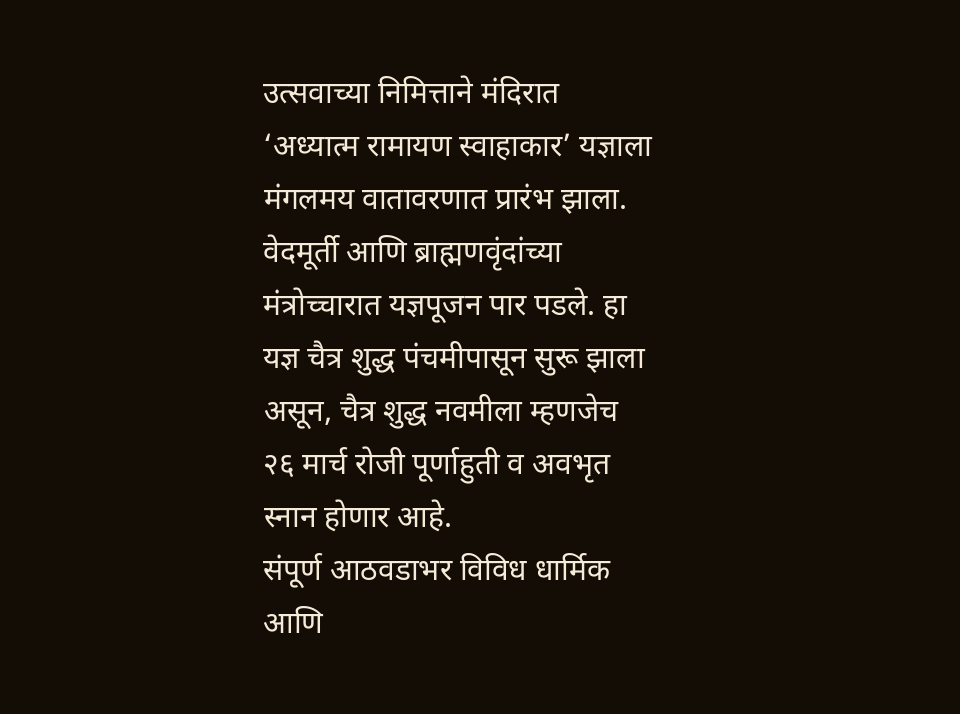उत्सवाच्या निमित्ताने मंदिरात ‘अध्यात्म रामायण स्वाहाकार’ यज्ञाला मंगलमय वातावरणात प्रारंभ झाला. वेदमूर्ती आणि ब्राह्मणवृंदांच्या मंत्रोच्चारात यज्ञपूजन पार पडले. हा यज्ञ चैत्र शुद्ध पंचमीपासून सुरू झाला असून, चैत्र शुद्ध नवमीला म्हणजेच २६ मार्च रोजी पूर्णाहुती व अवभृत स्नान होणार आहे.
संपूर्ण आठवडाभर विविध धार्मिक आणि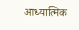आध्यात्मिक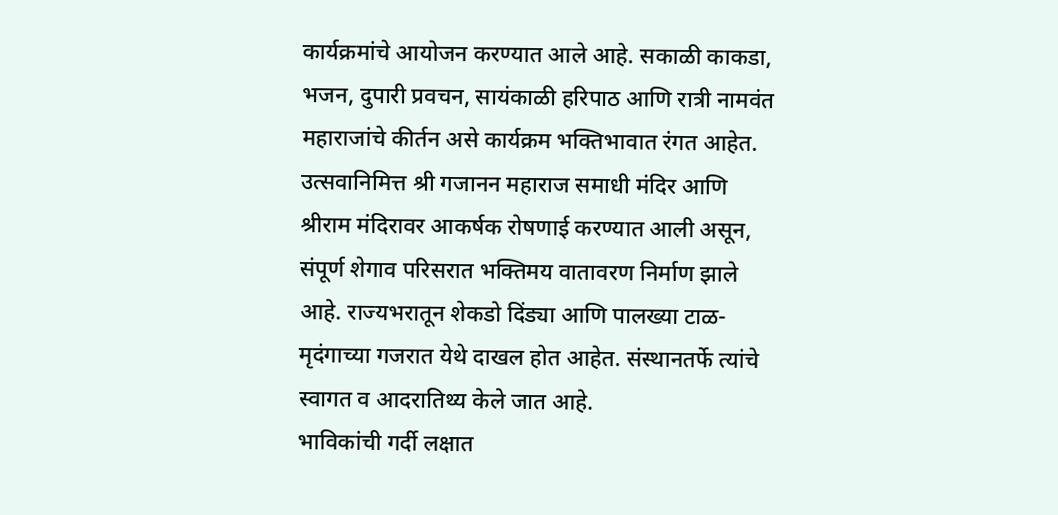कार्यक्रमांचे आयोजन करण्यात आले आहे. सकाळी काकडा, भजन, दुपारी प्रवचन, सायंकाळी हरिपाठ आणि रात्री नामवंत महाराजांचे कीर्तन असे कार्यक्रम भक्तिभावात रंगत आहेत.
उत्सवानिमित्त श्री गजानन महाराज समाधी मंदिर आणि श्रीराम मंदिरावर आकर्षक रोषणाई करण्यात आली असून, संपूर्ण शेगाव परिसरात भक्तिमय वातावरण निर्माण झाले आहे. राज्यभरातून शेकडो दिंड्या आणि पालख्या टाळ-मृदंगाच्या गजरात येथे दाखल होत आहेत. संस्थानतर्फे त्यांचे स्वागत व आदरातिथ्य केले जात आहे.
भाविकांची गर्दी लक्षात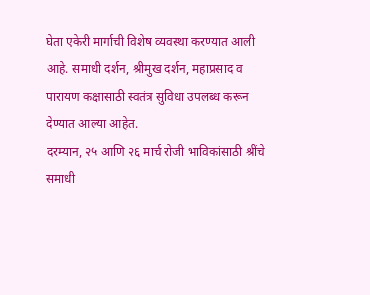घेता एकेरी मार्गाची विशेष व्यवस्था करण्यात आली आहे. समाधी दर्शन, श्रीमुख दर्शन, महाप्रसाद व पारायण कक्षासाठी स्वतंत्र सुविधा उपलब्ध करून देण्यात आल्या आहेत.
दरम्यान, २५ आणि २६ मार्च रोजी भाविकांसाठी श्रींचे समाधी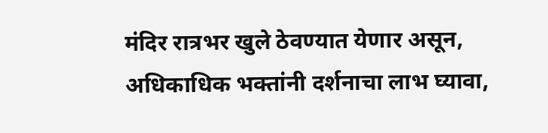मंदिर रात्रभर खुले ठेवण्यात येणार असून, अधिकाधिक भक्तांनी दर्शनाचा लाभ घ्यावा,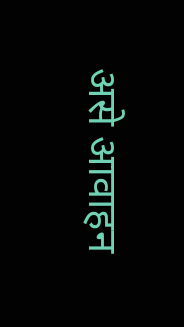असे आवाहन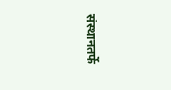संस्थानतर्फे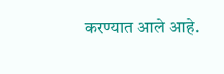करण्यात आले आहे.